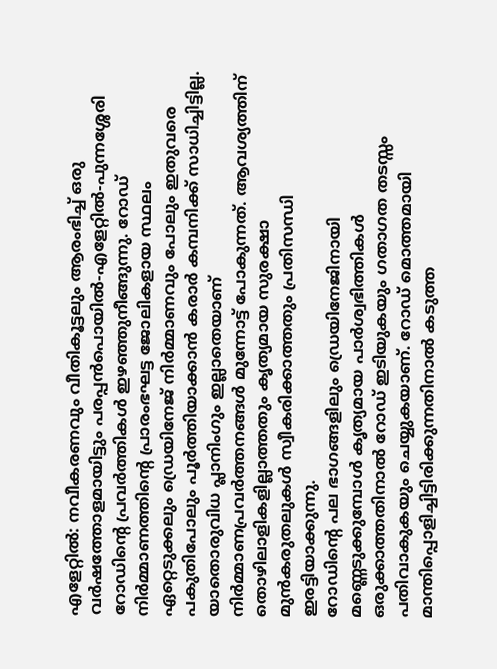എളേറ്റിൽ: നവീകരണവും വീതികൂട്ടലും ആരംഭിച്ച് ഒരു വർഷത്തോളമായിട്ടും പരപ്പൻപൊയിൽ-എളേറ്റിൽ-പുന്നശ്ശേരി റോഡിൻ്റെ പ്രവർത്തികൾ ഇഴഞ്ഞുനീങ്ങുന്നു. റോഡ് നിർമ്മാണത്തിൻ്റെ പ്രാരംഭഘട്ട ജോലികളായ സ്ഥലം ഏറ്റെടുക്കലും ഡ്രെയിനേജ് നിർമ്മാണവും പോലും ഇതുവരെ പകുതിപോലും പൂർത്തിയാക്കാൻ കരാർ കമ്പനിക്ക് സാധിച്ചിട്ടില്ല. യാതൊരുവിധ പ്ലാനിംഗും ഇല്ലാതെയാണ് നിർമ്മാണപ്രവർത്തനങ്ങൾ മുന്നോട്ട് പോകുന്നത്. ആവശ്യത്തിന് തൊഴിലാളികളില്ലാത്തതും കൃത്യമായ സുരക്ഷാ മുൻകരുതലുകൾ സ്വീകരിക്കാത്തതും പ്രതിസന്ധി ഇരട്ടിയാക്കുന്നു.
റോഡിൻ്റെ പല ഭാഗങ്ങളിലും ഡ്രെയിനേജിനായി മണ്ണെടുക്കുമ്പോൾ കൃത്യമായ പാർശ്വഭിത്തികൾ ഒരുക്കാത്തതിനാൽ റോഡ് ഇടിയുകയും ഗതാഗത തടസ്സം പതിവാകുകയും ചെയ്യുകയാണ്. റോഡ് മൊത്തമായി മാന്തിപ്പൊളിച്ചിട്ടിരിക്കുന്നതിനാൽ കടുത്ത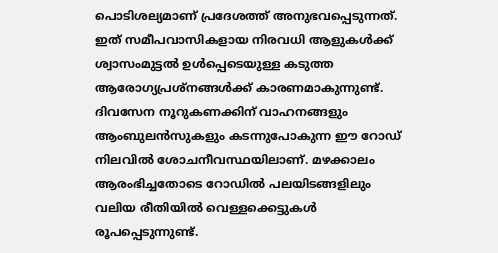പൊടിശല്യമാണ് പ്രദേശത്ത് അനുഭവപ്പെടുന്നത്. ഇത് സമീപവാസികളായ നിരവധി ആളുകൾക്ക് ശ്വാസംമുട്ടൽ ഉൾപ്പെടെയുള്ള കടുത്ത ആരോഗ്യപ്രശ്നങ്ങൾക്ക് കാരണമാകുന്നുണ്ട്.
ദിവസേന നൂറുകണക്കിന് വാഹനങ്ങളും ആംബുലൻസുകളും കടന്നുപോകുന്ന ഈ റോഡ് നിലവിൽ ശോചനീവസ്ഥയിലാണ്. മഴക്കാലം ആരംഭിച്ചതോടെ റോഡിൽ പലയിടങ്ങളിലും വലിയ രീതിയിൽ വെള്ളക്കെട്ടുകൾ രൂപപ്പെടുന്നുണ്ട്.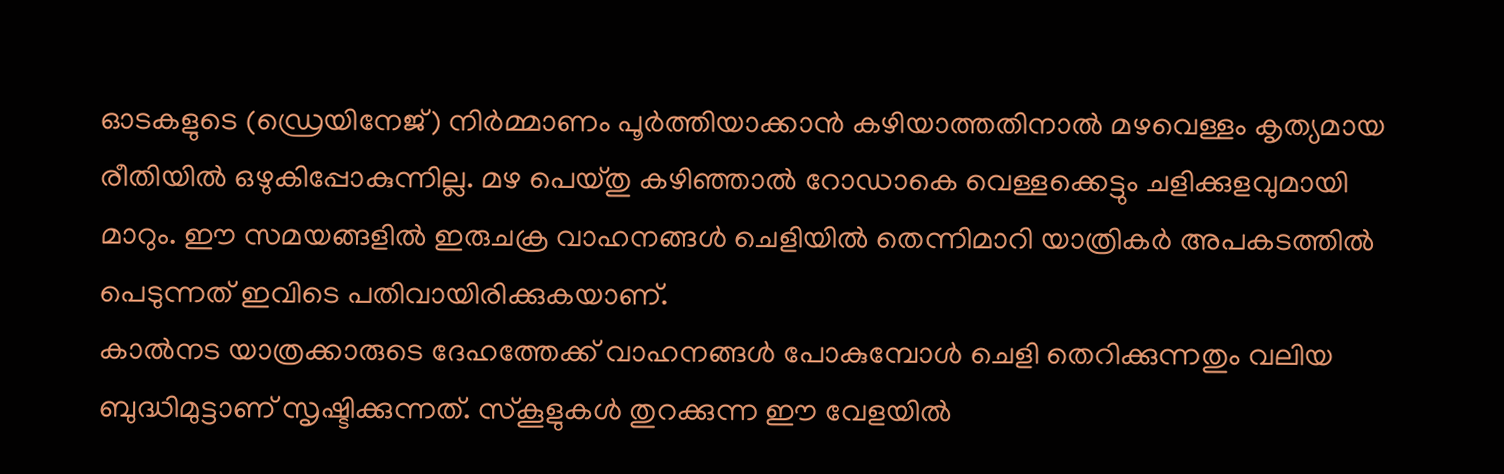ഓടകളുടെ (ഡ്രെയിനേജ്) നിർമ്മാണം പൂർത്തിയാക്കാൻ കഴിയാത്തതിനാൽ മഴവെള്ളം കൃത്യമായ രീതിയിൽ ഒഴുകിപ്പോകുന്നില്ല. മഴ പെയ്തു കഴിഞ്ഞാൽ റോഡാകെ വെള്ളക്കെട്ടും ചളിക്കുളവുമായി മാറും. ഈ സമയങ്ങളിൽ ഇരുചക്ര വാഹനങ്ങൾ ചെളിയിൽ തെന്നിമാറി യാത്രികർ അപകടത്തിൽ പെടുന്നത് ഇവിടെ പതിവായിരിക്കുകയാണ്.
കാൽനട യാത്രക്കാരുടെ ദേഹത്തേക്ക് വാഹനങ്ങൾ പോകുമ്പോൾ ചെളി തെറിക്കുന്നതും വലിയ ബുദ്ധിമുട്ടാണ് സൃഷ്ടിക്കുന്നത്. സ്കൂളുകൾ തുറക്കുന്ന ഈ വേളയിൽ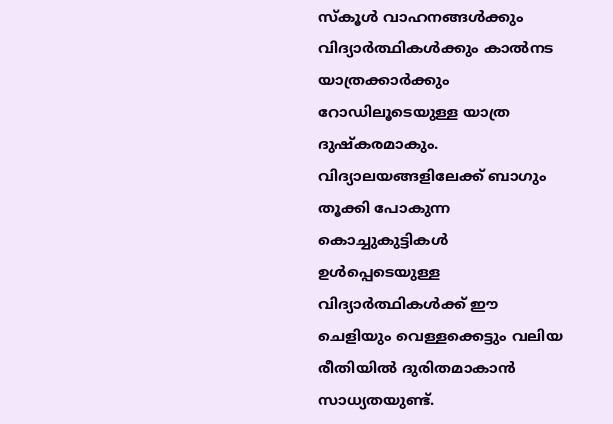സ്കൂൾ വാഹനങ്ങൾക്കും വിദ്യാർത്ഥികൾക്കും കാൽനട യാത്രക്കാർക്കും റോഡിലൂടെയുള്ള യാത്ര ദുഷ്കരമാകും. വിദ്യാലയങ്ങളിലേക്ക് ബാഗും തൂക്കി പോകുന്ന കൊച്ചുകുട്ടികൾ ഉൾപ്പെടെയുള്ള വിദ്യാർത്ഥികൾക്ക് ഈ ചെളിയും വെള്ളക്കെട്ടും വലിയ രീതിയിൽ ദുരിതമാകാൻ സാധ്യതയുണ്ട്.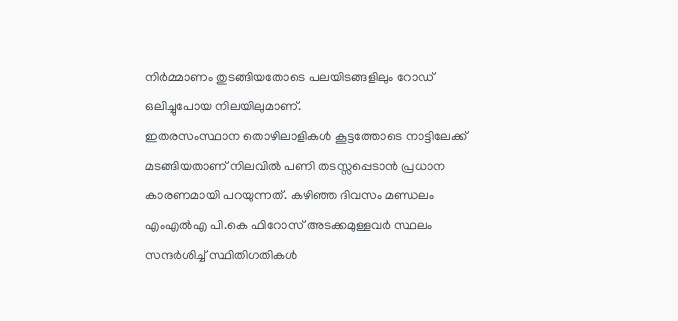നിർമ്മാണം തുടങ്ങിയതോടെ പലയിടങ്ങളിലും റോഡ് ഒലിച്ചുപോയ നിലയിലുമാണ്.
ഇതരസംസ്ഥാന തൊഴിലാളികൾ കൂട്ടത്തോടെ നാട്ടിലേക്ക് മടങ്ങിയതാണ് നിലവിൽ പണി തടസ്സപ്പെടാൻ പ്രധാന കാരണമായി പറയുന്നത്. കഴിഞ്ഞ ദിവസം മണ്ഡലം എംഎൽഎ പി.കെ ഫിറോസ് അടക്കമുള്ളവർ സ്ഥലം സന്ദർശിച്ച് സ്ഥിതിഗതികൾ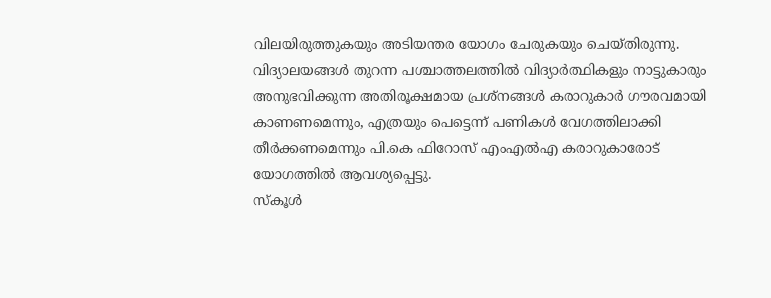വിലയിരുത്തുകയും അടിയന്തര യോഗം ചേരുകയും ചെയ്തിരുന്നു. വിദ്യാലയങ്ങൾ തുറന്ന പശ്ചാത്തലത്തിൽ വിദ്യാർത്ഥികളും നാട്ടുകാരും അനുഭവിക്കുന്ന അതിരൂക്ഷമായ പ്രശ്നങ്ങൾ കരാറുകാർ ഗൗരവമായി കാണണമെന്നും, എത്രയും പെട്ടെന്ന് പണികൾ വേഗത്തിലാക്കി തീർക്കണമെന്നും പി.കെ ഫിറോസ് എംഎൽഎ കരാറുകാരോട് യോഗത്തിൽ ആവശ്യപ്പെട്ടു.
സ്കൂൾ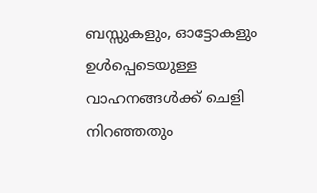ബസ്സുകളും, ഓട്ടോകളും ഉൾപ്പെടെയുള്ള വാഹനങ്ങൾക്ക് ചെളി നിറഞ്ഞതും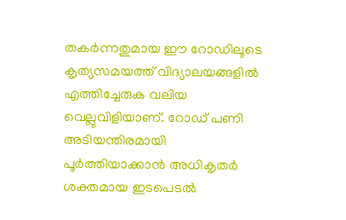തകർന്നതുമായ ഈ റോഡിലൂടെ കൃത്യസമയത്ത് വിദ്യാലയങ്ങളിൽ എത്തിച്ചേരുക വലിയ വെല്ലുവിളിയാണ്. റോഡ് പണി അടിയന്തിരമായി പൂർത്തിയാക്കാൻ അധികൃതർ ശക്തമായ ഇടപെടൽ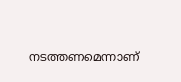നടത്തണമെന്നാണ്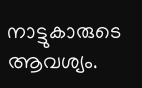നാട്ടുകാരുടെ ആവശ്യം.